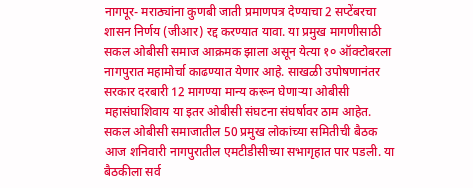नागपूर- मराठ्यांना कुणबी जाती प्रमाणपत्र देण्याचा 2 सप्टेंबरचा शासन निर्णय (जीआर) रद्द करण्यात यावा. या प्रमुख मागणीसाठी सकल ओबीसी समाज आक्रमक झाला असून येत्या १० ऑक्टोबरला नागपुरात महामोर्चा काढण्यात येणार आहे. साखळी उपोषणानंतर सरकार दरबारी 12 मागण्या मान्य करून घेणाऱ्या ओबीसी महासंघाशिवाय या इतर ओबीसी संघटना संघर्षावर ठाम आहेत.
सकल ओबीसी समाजातील 50 प्रमुख लोकांच्या समितीची बैठक आज शनिवारी नागपुरातील एमटीडीसीच्या सभागृहात पार पडली. या बैठकीला सर्व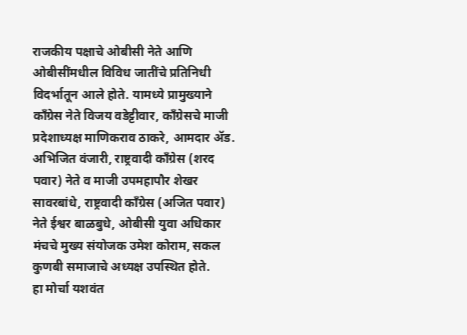राजकीय पक्षाचे ओबीसी नेते आणि ओबीसींमधील विविध जातींचे प्रतिनिधी विदर्भातून आले होते. यामध्ये प्रामुख्याने काँग्रेस नेते विजय वडेट्टीवार, काँग्रेसचे माजी प्रदेशाध्यक्ष माणिकराव ठाकरे, आमदार ॲड. अभिजित वंजारी, राष्ट्रवादी काँग्रेस (शरद पवार) नेते व माजी उपमहापौर शेखर सावरबांधे, राष्ट्रवादी काँग्रेस (अजित पवार) नेते ईश्वर बाळबुधे, ओबीसी युवा अधिकार मंचचे मुख्य संयोजक उमेश कोराम, सकल कुणबी समाजाचे अध्यक्ष उपस्थित होते.
हा मोर्चा यशवंत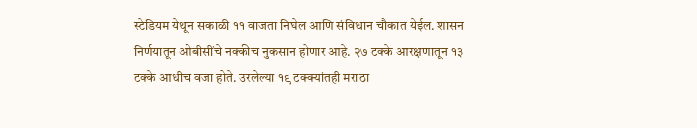स्टेडियम येथून सकाळी ११ वाजता निघेल आणि संविधान चौकात येईल. शासन निर्णयातून ओबीसींचे नक्कीच नुकसान होणार आहे. २७ टक्के आरक्षणातून १३ टक्के आधीच वजा होते. उरलेल्या १९ टक्क्यांतही मराठा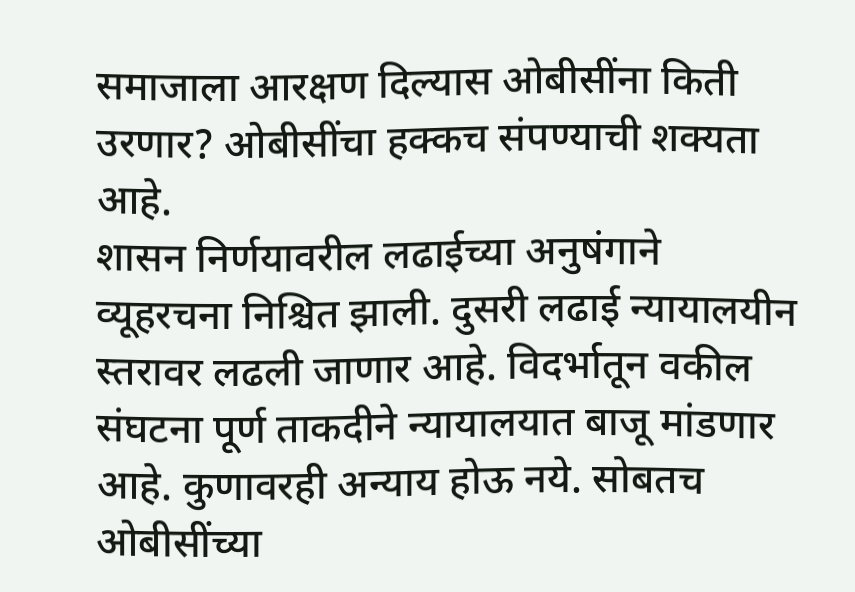समाजाला आरक्षण दिल्यास ओबीसींना किती उरणार? ओबीसींचा हक्कच संपण्याची शक्यता आहे.
शासन निर्णयावरील लढाईच्या अनुषंगाने व्यूहरचना निश्चित झाली. दुसरी लढाई न्यायालयीन स्तरावर लढली जाणार आहे. विदर्भातून वकील संघटना पूर्ण ताकदीने न्यायालयात बाजू मांडणार आहे. कुणावरही अन्याय होऊ नये. सोबतच ओबीसींच्या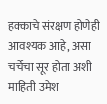हक्काचे संरक्षण होणेही आवश्यक आहे, असा चर्चेचा सूर होता अशी माहिती उमेश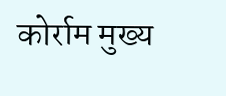कोर्राम मुख्य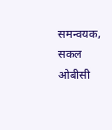समन्वयक, सकल ओबीसी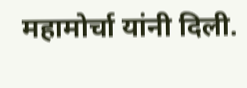महामोर्चा यांनी दिली.